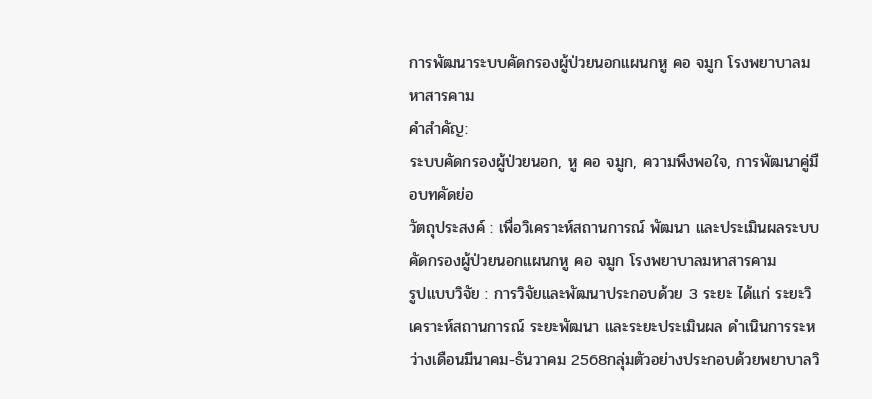การพัฒนาระบบคัดกรองผู้ป่วยนอกแผนกหู คอ จมูก โรงพยาบาลมหาสารคาม
คำสำคัญ:
ระบบคัดกรองผู้ป่วยนอก, หู คอ จมูก, ความพึงพอใจ, การพัฒนาคู่มือบทคัดย่อ
วัตถุประสงค์ : เพื่อวิเคราะห์สถานการณ์ พัฒนา และประเมินผลระบบคัดกรองผู้ป่วยนอกแผนกหู คอ จมูก โรงพยาบาลมหาสารคาม
รูปแบบวิจัย : การวิจัยและพัฒนาประกอบด้วย 3 ระยะ ได้แก่ ระยะวิเคราะห์สถานการณ์ ระยะพัฒนา และระยะประเมินผล ดำเนินการระหว่างเดือนมีนาคม-ธันวาคม 2568กลุ่มตัวอย่างประกอบด้วยพยาบาลวิ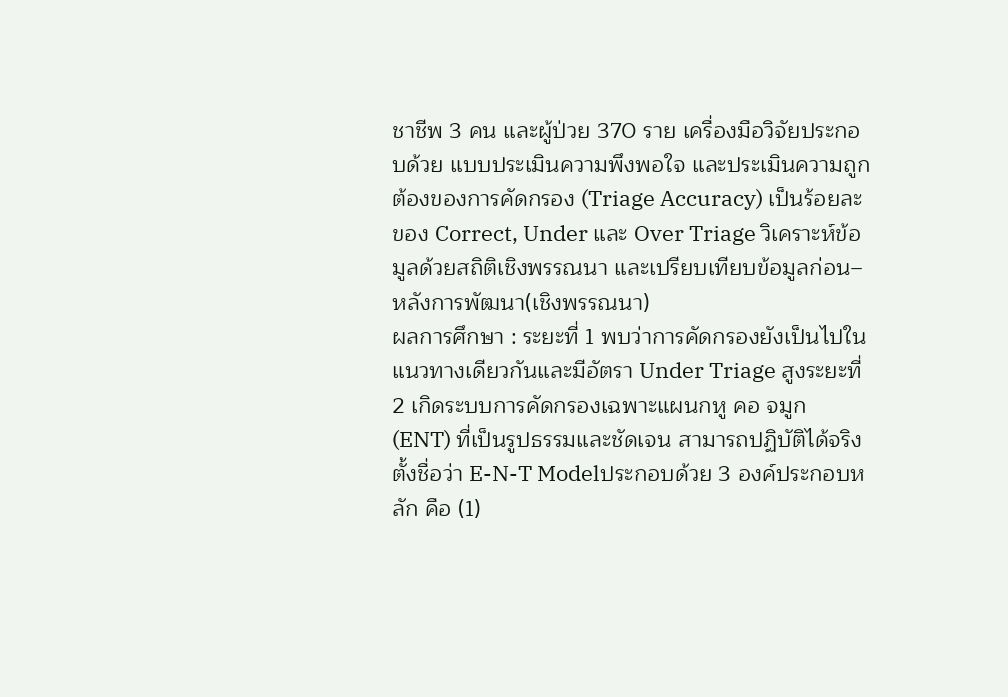ชาชีพ 3 คน และผู้ป่วย 370 ราย เครื่องมือวิจัยประกอบด้วย แบบประเมินความพึงพอใจ และประเมินความถูกต้องของการคัดกรอง (Triage Accuracy) เป็นร้อยละของ Correct, Under และ Over Triage วิเคราะห์ข้อมูลด้วยสถิติเชิงพรรณนา และเปรียบเทียบข้อมูลก่อน–หลังการพัฒนา(เชิงพรรณนา)
ผลการศึกษา : ระยะที่ 1 พบว่าการคัดกรองยังเป็นไปในแนวทางเดียวกันและมีอัตรา Under Triage สูงระยะที่ 2 เกิดระบบการคัดกรองเฉพาะแผนกหู คอ จมูก (ENT) ที่เป็นรูปธรรมและชัดเจน สามารถปฏิบัติได้จริง ตั้งชื่อว่า E-N-T Modelประกอบด้วย 3 องค์ประกอบหลัก คือ (1)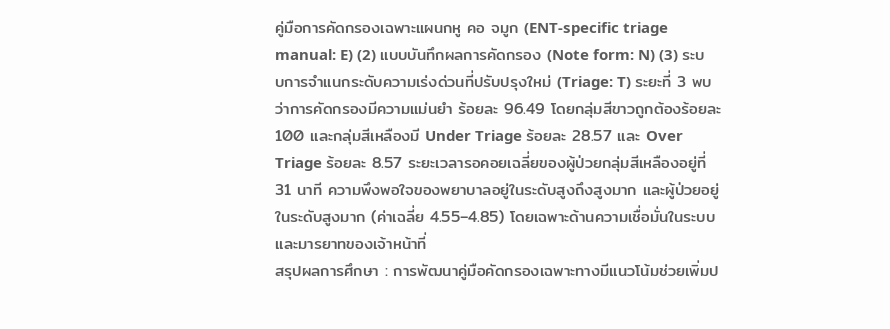คู่มือการคัดกรองเฉพาะแผนกหู คอ จมูก (ENT-specific triage manual: E) (2) แบบบันทึกผลการคัดกรอง (Note form: N) (3) ระบบการจำแนกระดับความเร่งด่วนที่ปรับปรุงใหม่ (Triage: T) ระยะที่ 3 พบว่าการคัดกรองมีความแม่นยำ ร้อยละ 96.49 โดยกลุ่มสีขาวถูกต้องร้อยละ 100 และกลุ่มสีเหลืองมี Under Triage ร้อยละ 28.57 และ Over Triage ร้อยละ 8.57 ระยะเวลารอคอยเฉลี่ยของผู้ป่วยกลุ่มสีเหลืองอยู่ที่ 31 นาที ความพึงพอใจของพยาบาลอยู่ในระดับสูงถึงสูงมาก และผู้ป่วยอยู่ในระดับสูงมาก (ค่าเฉลี่ย 4.55–4.85) โดยเฉพาะด้านความเชื่อมั่นในระบบและมารยาทของเจ้าหน้าที่
สรุปผลการศึกษา : การพัฒนาคู่มือคัดกรองเฉพาะทางมีแนวโน้มช่วยเพิ่มป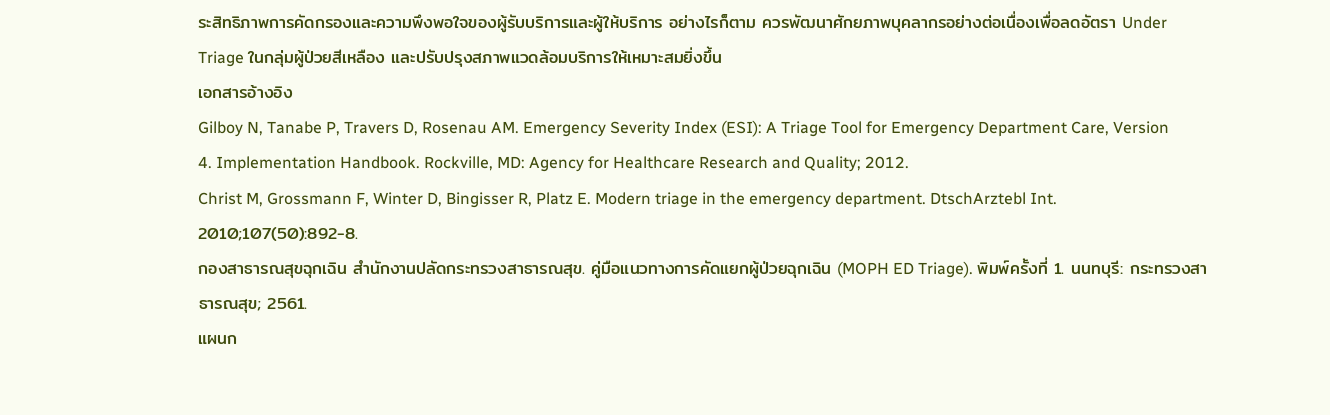ระสิทธิภาพการคัดกรองและความพึงพอใจของผู้รับบริการและผู้ให้บริการ อย่างไรก็ตาม ควรพัฒนาศักยภาพบุคลากรอย่างต่อเนื่องเพื่อลดอัตรา Under Triage ในกลุ่มผู้ป่วยสีเหลือง และปรับปรุงสภาพแวดล้อมบริการให้เหมาะสมยิ่งขึ้น
เอกสารอ้างอิง
Gilboy N, Tanabe P, Travers D, Rosenau AM. Emergency Severity Index (ESI): A Triage Tool for Emergency Department Care, Version 4. Implementation Handbook. Rockville, MD: Agency for Healthcare Research and Quality; 2012.
Christ M, Grossmann F, Winter D, Bingisser R, Platz E. Modern triage in the emergency department. DtschArztebl Int. 2010;107(50):892-8.
กองสาธารณสุขฉุกเฉิน สำนักงานปลัดกระทรวงสาธารณสุข. คู่มือแนวทางการคัดแยกผู้ป่วยฉุกเฉิน (MOPH ED Triage). พิมพ์ครั้งที่ 1. นนทบุรี: กระทรวงสาธารณสุข; 2561.
แผนก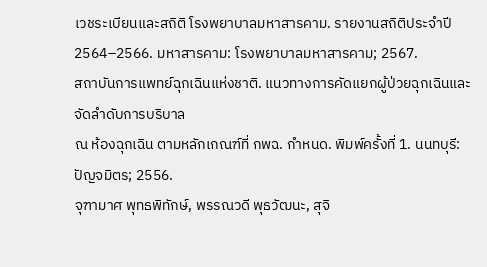เวชระเบียนและสถิติ โรงพยาบาลมหาสารคาม. รายงานสถิติประจำปี 2564–2566. มหาสารคาม: โรงพยาบาลมหาสารคาม; 2567.
สถาบันการแพทย์ฉุกเฉินแห่งชาติ. แนวทางการคัดแยกผู้ป่วยฉุกเฉินและจัดลำดับการบริบาล
ณ ห้องฉุกเฉิน ตามหลักเกณฑ์ที่ กพฉ. กำหนด. พิมพ์ครั้งที่ 1. นนทบุรี: ปัญจมิตร; 2556.
จุฑามาศ พุทธพิทักษ์, พรรณวดี พุธวัฒนะ, สุจิ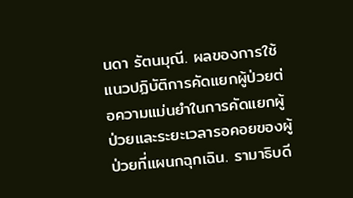นดา รัตนมุณี. ผลของการใช้แนวปฏิบัติการคัดแยกผู้ป่วยต่อความแม่นยำในการคัดแยกผู้ป่วยและระยะเวลารอคอยของผู้ป่วยที่แผนกฉุกเฉิน. รามาธิบดี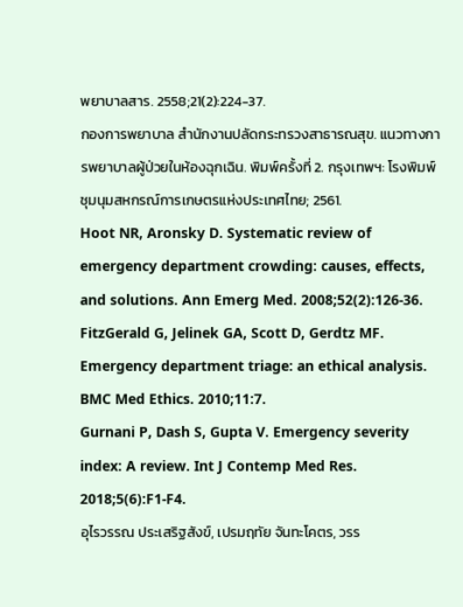พยาบาลสาร. 2558;21(2):224-37.
กองการพยาบาล สำนักงานปลัดกระทรวงสาธารณสุข. แนวทางการพยาบาลผู้ป่วยในห้องฉุกเฉิน. พิมพ์ครั้งที่ 2. กรุงเทพฯ: โรงพิมพ์ชุมนุมสหกรณ์การเกษตรแห่งประเทศไทย; 2561.
Hoot NR, Aronsky D. Systematic review of emergency department crowding: causes, effects, and solutions. Ann Emerg Med. 2008;52(2):126-36.
FitzGerald G, Jelinek GA, Scott D, Gerdtz MF. Emergency department triage: an ethical analysis. BMC Med Ethics. 2010;11:7.
Gurnani P, Dash S, Gupta V. Emergency severity index: A review. Int J Contemp Med Res. 2018;5(6):F1-F4.
อุไรวรรณ ประเสริฐสังข์, เปรมฤทัย จันทะโคตร, วรร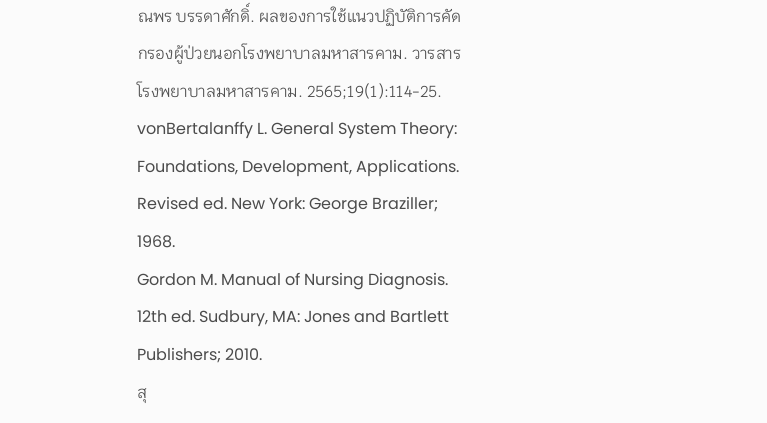ณพร บรรดาศักดิ์. ผลของการใช้แนวปฏิบัติการคัดกรองผู้ป่วยนอกโรงพยาบาลมหาสารคาม. วารสารโรงพยาบาลมหาสารคาม. 2565;19(1):114-25.
vonBertalanffy L. General System Theory: Foundations, Development, Applications. Revised ed. New York: George Braziller; 1968.
Gordon M. Manual of Nursing Diagnosis. 12th ed. Sudbury, MA: Jones and Bartlett Publishers; 2010.
สุ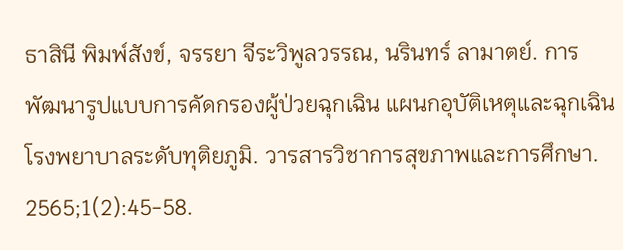ธาสินี พิมพ์สังข์, จรรยา จีระวิพูลวรรณ, นรินทร์ ลามาตย์. การพัฒนารูปแบบการคัดกรองผู้ป่วยฉุกเฉิน แผนกอุบัติเหตุและฉุกเฉิน โรงพยาบาลระดับทุติยภูมิ. วารสารวิชาการสุขภาพและการศึกษา. 2565;1(2):45-58.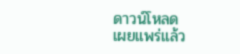ดาวน์โหลด
เผยแพร่แล้ว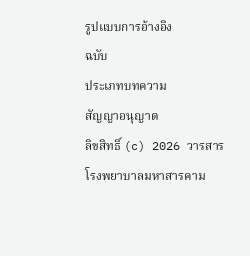รูปแบบการอ้างอิง
ฉบับ
ประเภทบทความ
สัญญาอนุญาต
ลิขสิทธิ์ (c) 2026 วารสารโรงพยาบาลมหาสารคาม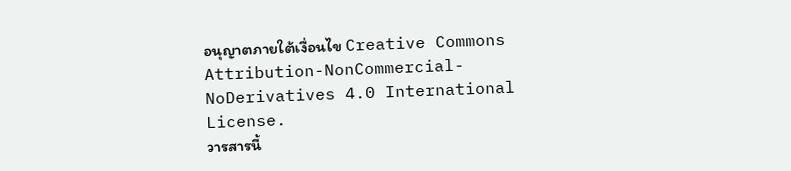อนุญาตภายใต้เงื่อนไข Creative Commons Attribution-NonCommercial-NoDerivatives 4.0 International License.
วารสารนี้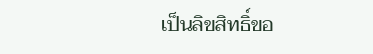เป็นลิขสิทธิ์ขอ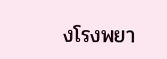งโรงพยา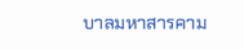บาลมหาสารคาม